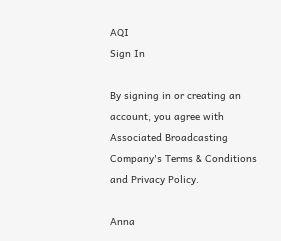AQI
Sign In

By signing in or creating an account, you agree with Associated Broadcasting Company's Terms & Conditions and Privacy Policy.

Anna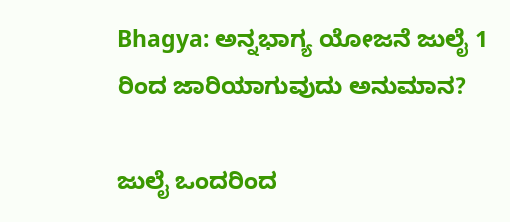Bhagya: ಅನ್ನಭಾಗ್ಯ ಯೋಜನೆ ಜುಲೈ 1 ರಿಂದ ಜಾರಿಯಾಗುವುದು ಅನುಮಾನ?

ಜುಲೈ ಒಂದರಿಂದ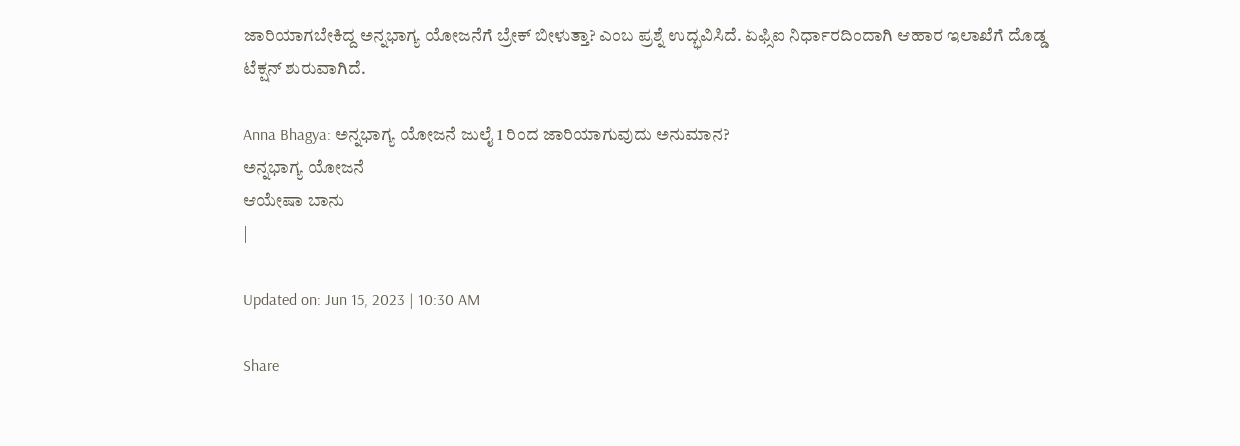ಜಾರಿಯಾಗಬೇಕಿದ್ದ ಅನ್ನಭಾಗ್ಯ ಯೋಜನೆಗೆ ಬ್ರೇಕ್ ಬೀಳುತ್ತಾ? ಎಂಬ ಪ್ರಶ್ನೆ ಉದ್ಭವಿಸಿದೆ. ಏಫ್ಸಿಐ ನಿರ್ಧಾರದಿಂದಾಗಿ ಆಹಾರ ಇಲಾಖೆಗೆ ದೊಡ್ಡ ಟೆಕ್ಷನ್ ಶುರುವಾಗಿದೆ.

Anna Bhagya: ಅನ್ನಭಾಗ್ಯ ಯೋಜನೆ ಜುಲೈ 1 ರಿಂದ ಜಾರಿಯಾಗುವುದು ಅನುಮಾನ?
ಅನ್ನಭಾಗ್ಯ ಯೋಜನೆ
ಆಯೇಷಾ ಬಾನು
|

Updated on: Jun 15, 2023 | 10:30 AM

Share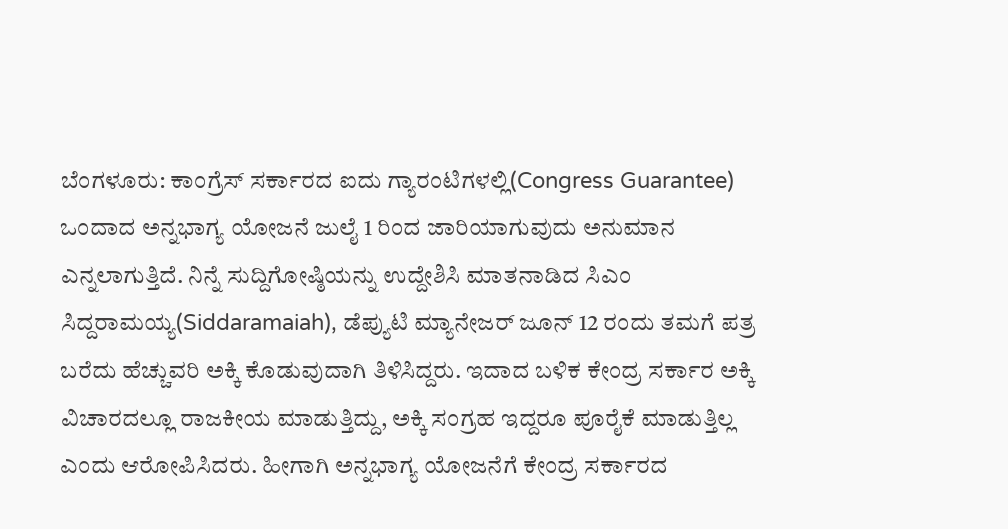ಬೆಂಗಳೂರು: ಕಾಂಗ್ರೆಸ್ ಸರ್ಕಾರದ ಐದು ಗ್ಯಾರಂಟಿಗಳಲ್ಲಿ(Congress Guarantee) ಒಂದಾದ ಅನ್ನಭಾಗ್ಯ ಯೋಜನೆ ಜುಲೈ 1 ರಿಂದ ಜಾರಿಯಾಗುವುದು ಅನುಮಾನ ಎನ್ನಲಾಗುತ್ತಿದೆ. ನಿನ್ನೆ ಸುದ್ದಿಗೋಷ್ಠಿಯನ್ನು ಉದ್ದೇಶಿಸಿ ಮಾತನಾಡಿದ ಸಿಎಂ ಸಿದ್ದರಾಮಯ್ಯ(Siddaramaiah), ಡೆಪ್ಯುಟಿ ಮ್ಯಾನೇಜರ್ ಜೂನ್ 12 ರಂದು ತಮಗೆ ಪತ್ರ ಬರೆದು ಹೆಚ್ಚುವರಿ ಅಕ್ಕಿ ಕೊಡುವುದಾಗಿ ತಿಳಿಸಿದ್ದರು. ಇದಾದ ಬಳಿಕ ಕೇಂದ್ರ ಸರ್ಕಾರ ಅಕ್ಕಿ ವಿಚಾರದಲ್ಲೂ ರಾಜಕೀಯ ಮಾಡುತ್ತಿದ್ದು, ಅಕ್ಕಿ ಸಂಗ್ರಹ ಇದ್ದರೂ ಪೂರೈಕೆ ಮಾಡುತ್ತಿಲ್ಲ ಎಂದು ಆರೋಪಿಸಿದರು. ಹೀಗಾಗಿ ಅನ್ನಭಾಗ್ಯ ಯೋಜನೆಗೆ ಕೇಂದ್ರ ಸರ್ಕಾರದ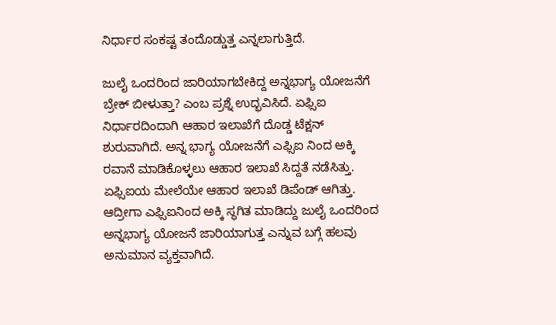ನಿರ್ಧಾರ ಸಂಕಷ್ಟ ತಂದೊಡ್ಡುತ್ತ ಎನ್ನಲಾಗುತ್ತಿದೆ.

ಜುಲೈ ಒಂದರಿಂದ ಜಾರಿಯಾಗಬೇಕಿದ್ದ ಅನ್ನಭಾಗ್ಯ ಯೋಜನೆಗೆ ಬ್ರೇಕ್ ಬೀಳುತ್ತಾ? ಎಂಬ ಪ್ರಶ್ನೆ ಉದ್ಭವಿಸಿದೆ. ಏಫ್ಸಿಐ ನಿರ್ಧಾರದಿಂದಾಗಿ ಆಹಾರ ಇಲಾಖೆಗೆ ದೊಡ್ಡ ಟೆಕ್ಷನ್ ಶುರುವಾಗಿದೆ. ಅನ್ನ ಭಾಗ್ಯ ಯೋಜನೆಗೆ ಎಫ್ಸಿಐ ನಿಂದ ಅಕ್ಕಿ ರವಾನೆ ಮಾಡಿಕೊಳ್ಳಲು ಆಹಾರ ಇಲಾಖೆ ಸಿದ್ದತೆ ನಡೆಸಿತ್ತು. ಏಫ್ಸಿಐಯ ಮೇಲೆಯೇ ಆಹಾರ ಇಲಾಖೆ ಡಿಪೆಂಡ್ ಆಗಿತ್ತು. ಆದ್ರೀಗಾ ಎಫ್ಸಿಐನಿಂದ ಅಕ್ಕಿ ಸ್ಥಗಿತ ಮಾಡಿದ್ದು ಜುಲೈ ಒಂದರಿಂದ ಅನ್ನಭಾಗ್ಯ ಯೋಜನೆ ಜಾರಿಯಾಗುತ್ತ ಎನ್ನುವ ಬಗ್ಗೆ ಹಲವು ಅನುಮಾನ ವ್ಯಕ್ತವಾಗಿದೆ.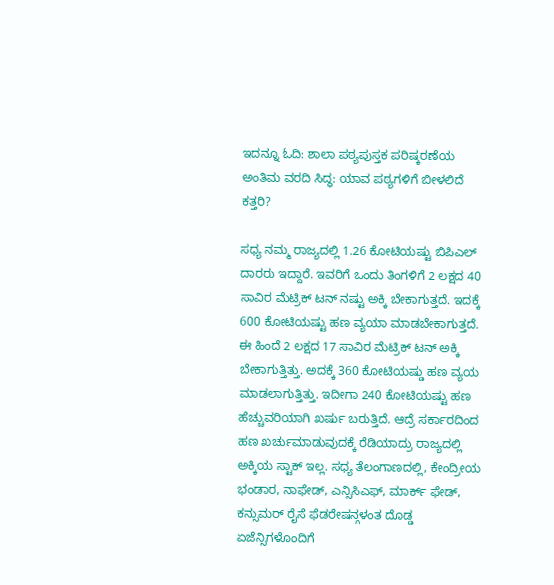ಇದನ್ನೂ ಓದಿ: ಶಾಲಾ ಪಠ್ಯಪುಸ್ತಕ ಪರಿಷ್ಕರಣೆಯ ಅಂತಿಮ ವರದಿ ಸಿದ್ಧ: ಯಾವ ಪಠ್ಯಗಳಿಗೆ ಬೀಳಲಿದೆ ಕತ್ತರಿ?

ಸಧ್ಯ ನಮ್ಮ ರಾಜ್ಯದಲ್ಲಿ 1.26 ಕೋಟಿಯಷ್ಟು ಬಿಪಿಎಲ್ ದಾರರು ಇದ್ದಾರೆ. ಇವರಿಗೆ ಒಂದು ತಿಂಗಳಿಗೆ 2 ಲಕ್ಷದ 40 ಸಾವಿರ ಮೆಟ್ರಿಕ್ ಟನ್ ನಷ್ಟು ಅಕ್ಕಿ ಬೇಕಾಗುತ್ತದೆ. ಇದಕ್ಕೆ 600 ಕೋಟಿಯಷ್ಟು ಹಣ ವ್ಯಯಾ ಮಾಡಬೇಕಾಗುತ್ತದೆ. ಈ ಹಿಂದೆ 2 ಲಕ್ಷದ 17 ಸಾವಿರ ಮೆಟ್ರಿಕ್ ಟನ್ ಅಕ್ಕಿ ಬೇಕಾಗುತ್ತಿತ್ತು. ಅದಕ್ಕೆ 360 ಕೋಟಿಯಷ್ಡು ಹಣ ವ್ಯಯ ಮಾಡಲಾಗುತ್ತಿತ್ತು. ಇದೀಗಾ 240 ಕೋಟಿಯಷ್ಟು ಹಣ ಹೆಚ್ಚುವರಿಯಾಗಿ ಖರ್ಷು ಬರುತ್ತಿದೆ. ಆದ್ರೆ ಸರ್ಕಾರದಿಂದ ಹಣ ಖರ್ಚುಮಾಡುವುದಕ್ಕೆ ರೆಡಿಯಾದ್ರು ರಾಜ್ಯದಲ್ಲಿ ಅಕ್ಕಿಯ ಸ್ಟಾಕ್ ಇಲ್ಲ. ಸಧ್ಯ ತೆಲಂಗಾಣದಲ್ಲಿ, ಕೇಂದ್ರೀಯ ಭಂಡಾರ, ನಾಫೇಡ್, ಎನ್ಸಿಸಿಎಫ್, ಮಾರ್ಕ್ ಫೇಡ್, ಕನ್ಸುಮರ್ ರೈಸೆ ಫೆಡರೇಷನ್ಗಳಂತ ದೊಡ್ಡ ಏಜೆನ್ಸಿಗಳೊಂದಿಗೆ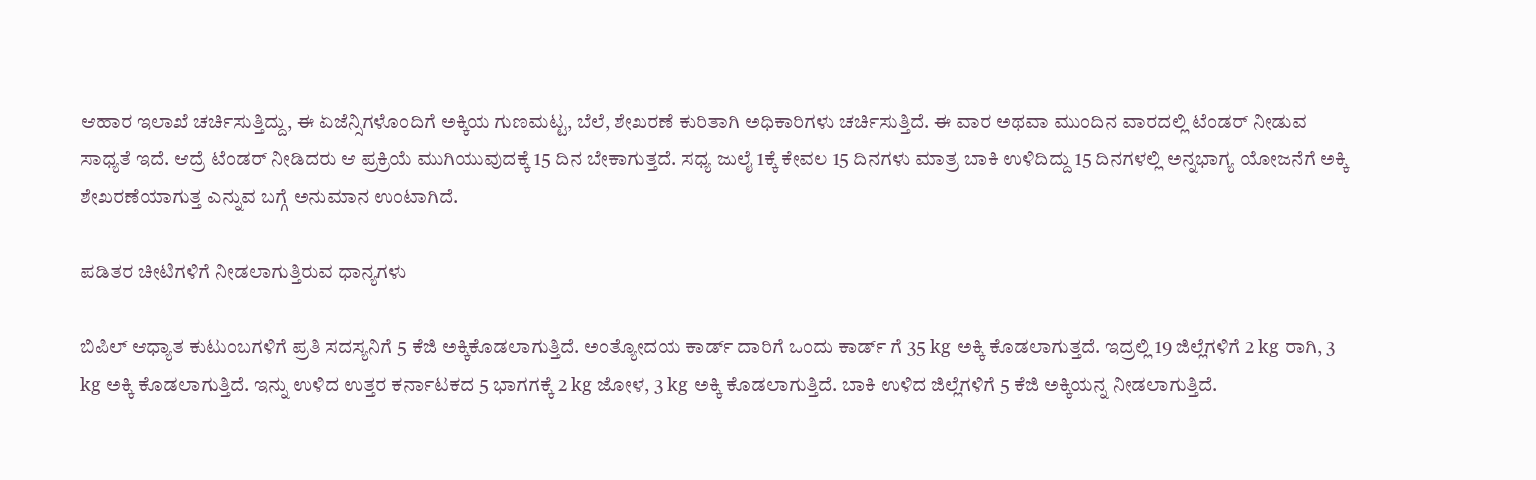ಆಹಾರ ಇಲಾಖೆ ಚರ್ಚಿಸುತ್ತಿದ್ದು, ಈ ಏಜೆನ್ಸಿಗಳೊಂದಿಗೆ ಅಕ್ಕಿಯ ಗುಣಮಟ್ಟ, ಬೆಲೆ, ಶೇಖರಣೆ ಕುರಿತಾಗಿ ಅಧಿಕಾರಿಗಳು ಚರ್ಚಿಸುತ್ತಿದೆ. ಈ ವಾರ ಅಥವಾ ಮುಂದಿನ ವಾರದಲ್ಲಿ ಟೆಂಡರ್ ನೀಡುವ ಸಾಧ್ಯತೆ ಇದೆ. ಆದ್ರೆ ಟೆಂಡರ್ ನೀಡಿದರು ಆ ಪ್ರಕ್ರಿಯೆ ಮುಗಿಯುವುದಕ್ಕೆ 15 ದಿನ ಬೇಕಾಗುತ್ತದೆ. ಸಧ್ಯ ಜುಲೈ 1ಕ್ಕೆ ಕೇವಲ 15 ದಿನಗಳು ಮಾತ್ರ ಬಾಕಿ ಉಳಿದಿದ್ದು 15 ದಿನಗಳಲ್ಲಿ ಅನ್ನಭಾಗ್ಯ ಯೋಜನೆಗೆ ಅಕ್ಕಿ ಶೇಖರಣೆಯಾಗುತ್ತ ಎನ್ನುವ ಬಗ್ಗೆ ಅನುಮಾನ ಉಂಟಾಗಿದೆ.

ಪಡಿತರ ಚೀಟಿಗಳಿಗೆ ನೀಡಲಾಗುತ್ತಿರುವ ಧಾನ್ಯಗಳು

ಬಿಪಿಲ್ ಆಧ್ಯಾತ ಕುಟುಂಬಗಳಿಗೆ ಪ್ರತಿ ಸದಸ್ಯನಿಗೆ 5 ಕೆಜಿ ಅಕ್ಕಿಕೊಡಲಾಗುತ್ತಿದೆ. ಅಂತ್ಯೋದಯ ಕಾರ್ಡ್ ದಾರಿಗೆ ಒಂದು ಕಾರ್ಡ್ ಗೆ 35 kg ಅಕ್ಕಿ ಕೊಡಲಾಗುತ್ತದೆ. ಇದ್ರಲ್ಲಿ 19 ಜಿಲ್ಲೆಗಳಿಗೆ 2 kg ರಾಗಿ, 3 kg ಅಕ್ಕಿ ಕೊಡಲಾಗುತ್ತಿದೆ. ಇನ್ನು ಉಳಿದ ಉತ್ತರ ಕರ್ನಾಟಕದ 5 ಭಾಗಗಕ್ಕೆ 2 kg ಜೋಳ, 3 kg ಅಕ್ಕಿ ಕೊಡಲಾಗುತ್ತಿದೆ. ಬಾಕಿ ಉಳಿದ ಜಿಲ್ಲೆಗಳಿಗೆ 5 ಕೆಜಿ ಅಕ್ಕಿಯನ್ನ ನೀಡಲಾಗುತ್ತಿದೆ.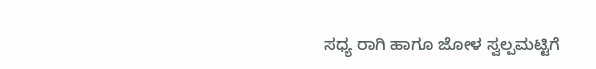ಸಧ್ಯ ರಾಗಿ ಹಾಗೂ ಜೋಳ ಸ್ವಲ್ಪಮಟ್ಟಿಗೆ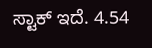ಸ್ಟಾಕ್ ಇದೆ. 4.54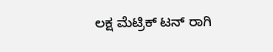ಲಕ್ಷ ಮೆಟ್ರಿಕ್ ಟನ್ ರಾಗಿ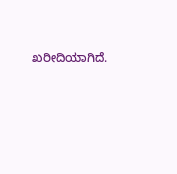ಖರೀದಿಯಾಗಿದೆ.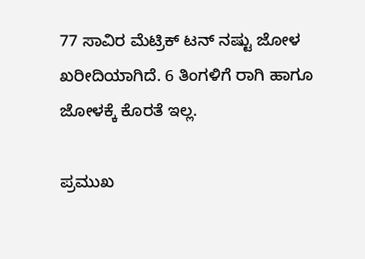77 ಸಾವಿರ ಮೆಟ್ರಿಕ್ ಟನ್ ನಷ್ಟು ಜೋಳ ಖರೀದಿಯಾಗಿದೆ. 6 ತಿಂಗಳಿಗೆ ರಾಗಿ ಹಾಗೂ ಜೋಳಕ್ಕೆ ಕೊರತೆ ಇಲ್ಲ.

ಪ್ರಮುಖ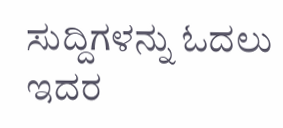ಸುದ್ದಿಗಳನ್ನು ಓದಲು ಇದರ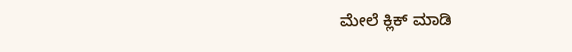ಮೇಲೆ ಕ್ಲಿಕ್ ಮಾಡಿ